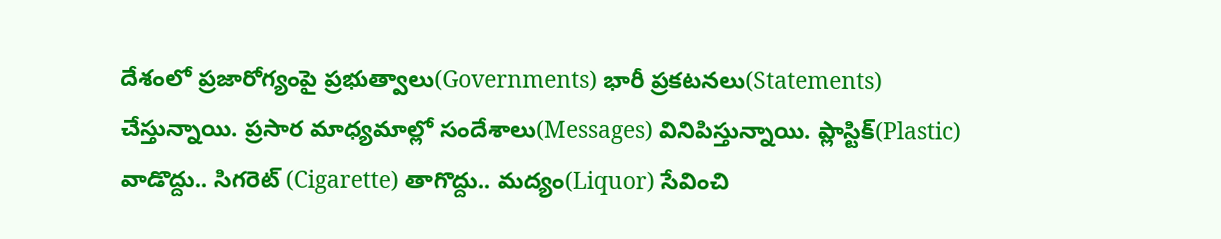దేశంలో ప్రజారోగ్యంపై ప్రభుత్వాలు(Governments) భారీ ప్రకటనలు(Statements) చేస్తున్నాయి. ప్రసార మాధ్యమాల్లో సందేశాలు(Messages) వినిపిస్తున్నాయి. ప్లాస్టిక్(Plastic) వాడొద్దు.. సిగరెట్ (Cigarette) తాగొద్దు.. మద్యం(Liquor) సేవించి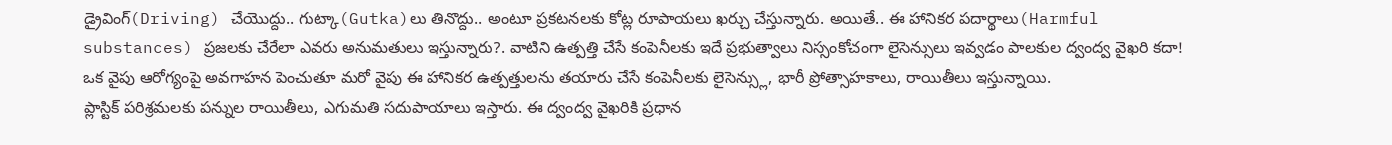డ్రైవింగ్(Driving) చేయొద్దు.. గుట్కా(Gutka)లు తినొద్దు.. అంటూ ప్రకటనలకు కోట్ల రూపాయలు ఖర్చు చేస్తున్నారు. అయితే.. ఈ హానికర పదార్థాలు(Harmful substances) ప్రజలకు చేరేలా ఎవరు అనుమతులు ఇస్తున్నారు?. వాటిని ఉత్పత్తి చేసే కంపెనీలకు ఇదే ప్రభుత్వాలు నిస్సంకోచంగా లైసెన్సులు ఇవ్వడం పాలకుల ద్వంద్వ వైఖరి కదా! ఒక వైపు ఆరోగ్యంపై అవగాహన పెంచుతూ మరో వైపు ఈ హానికర ఉత్పత్తులను తయారు చేసే కంపెనీలకు లైసెన్స్లు, భారీ ప్రోత్సాహకాలు, రాయితీలు ఇస్తున్నాయి.
ప్లాస్టిక్ పరిశ్రమలకు పన్నుల రాయితీలు, ఎగుమతి సదుపాయాలు ఇస్తారు. ఈ ద్వంద్వ వైఖరికి ప్రధాన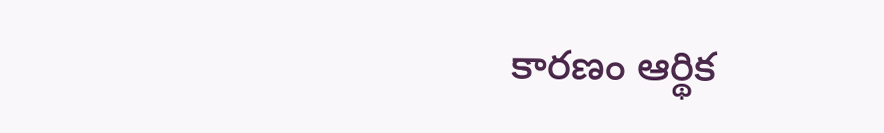కారణం ఆర్థిక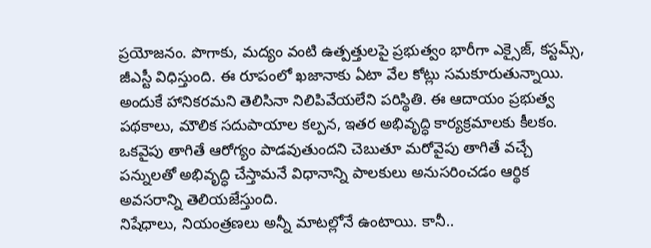ప్రయోజనం. పొగాకు, మద్యం వంటి ఉత్పత్తులపై ప్రభుత్వం భారీగా ఎక్సైజ్, కస్టమ్స్, జీఎస్టీ విధిస్తుంది. ఈ రూపంలో ఖజానాకు ఏటా వేల కోట్లు సమకూరుతున్నాయి. అందుకే హానికరమని తెలిసినా నిలిపివేయలేని పరిస్థితి. ఈ ఆదాయం ప్రభుత్వ పథకాలు, మౌలిక సదుపాయాల కల్పన, ఇతర అభివృద్ధి కార్యక్రమాలకు కీలకం. ఒకవైపు తాగితే ఆరోగ్యం పాడవుతుందని చెబుతూ మరోవైపు తాగితే వచ్చే పన్నులతో అభివృద్ధి చేస్తామనే విధానాన్ని పాలకులు అనుసరించడం ఆర్థిక అవసరాన్ని తెలియజేస్తుంది.
నిషేధాలు, నియంత్రణలు అన్నీ మాటల్లోనే ఉంటాయి. కానీ..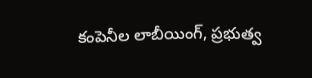కంపెనీల లాబీయింగ్, ప్రభుత్వ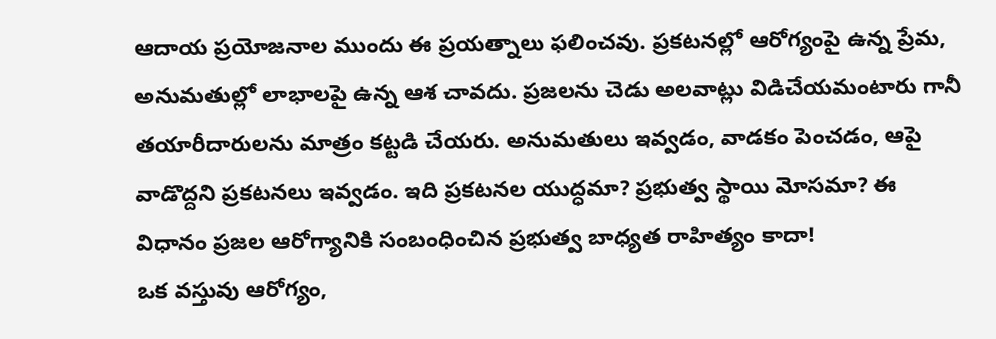ఆదాయ ప్రయోజనాల ముందు ఈ ప్రయత్నాలు ఫలించవు. ప్రకటనల్లో ఆరోగ్యంపై ఉన్న ప్రేమ, అనుమతుల్లో లాభాలపై ఉన్న ఆశ చావదు. ప్రజలను చెడు అలవాట్లు విడిచేయమంటారు గానీ తయారీదారులను మాత్రం కట్టడి చేయరు. అనుమతులు ఇవ్వడం, వాడకం పెంచడం, ఆపై వాడొద్దని ప్రకటనలు ఇవ్వడం. ఇది ప్రకటనల యుద్ధమా? ప్రభుత్వ స్థాయి మోసమా? ఈ విధానం ప్రజల ఆరోగ్యానికి సంబంధించిన ప్రభుత్వ బాధ్యత రాహిత్యం కాదా!
ఒక వస్తువు ఆరోగ్యం,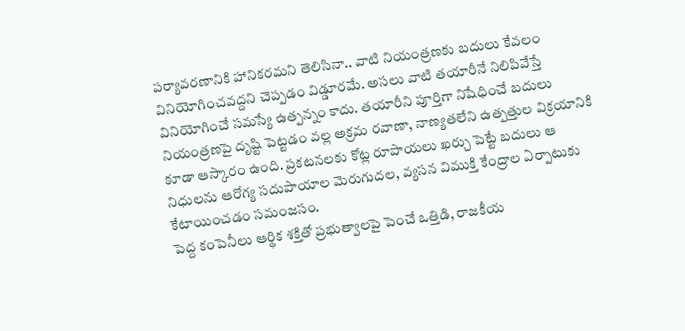పర్యావరణానికి హానికరమని తెలిసినా.. వాటి నియంత్రణకు బదులు కేవలం వినియోగించవద్దని చెప్పడం విడ్డూరమే. అసలు వాటి తయారీనే నిలిపివేస్తే వినియోగించే సమస్యే ఉత్పన్నం కాదు. తయారీని పూర్తిగా నిషేధించే బదులు నియంత్రణపై దృష్టి పెట్టడం వల్ల అక్రమ రవాణా, నాణ్యతలేని ఉత్పత్తుల విక్రయానికి కూడా ఆస్కారం ఉంది. ప్రకటనలకు కోట్ల రూపాయలు ఖర్చు పెట్టే బదులు ఆ నిధులను ఆరోగ్య సదుపాయాల మెరుగుదల, వ్యసన విముక్తి కేంద్రాల ఏర్పాటుకు కేటాయించడం సమంజసం.
పెద్ద కంపెనీలు ఆర్థిక శక్తితో ప్రభుత్వాలపై పెంచే ఒత్తిడి, రాజకీయ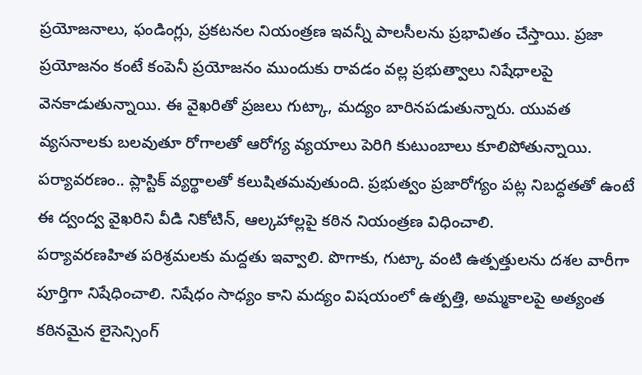ప్రయోజనాలు, ఫండింగ్లు, ప్రకటనల నియంత్రణ ఇవన్నీ పాలసీలను ప్రభావితం చేస్తాయి. ప్రజా ప్రయోజనం కంటే కంపెనీ ప్రయోజనం ముందుకు రావడం వల్ల ప్రభుత్వాలు నిషేధాలపై వెనకాడుతున్నాయి. ఈ వైఖరితో ప్రజలు గుట్కా, మద్యం బారినపడుతున్నారు. యువత వ్యసనాలకు బలవుతూ రోగాలతో ఆరోగ్య వ్యయాలు పెరిగి కుటుంబాలు కూలిపోతున్నాయి. పర్యావరణం.. ప్లాస్టిక్ వ్యర్థాలతో కలుషితమవుతుంది. ప్రభుత్వం ప్రజారోగ్యం పట్ల నిబద్ధతతో ఉంటే ఈ ద్వంద్వ వైఖరిని వీడి నికోటిన్, ఆల్కహాల్లపై కఠిన నియంత్రణ విధించాలి.
పర్యావరణహిత పరిశ్రమలకు మద్దతు ఇవ్వాలి. పొగాకు, గుట్కా వంటి ఉత్పత్తులను దశల వారీగా పూర్తిగా నిషేధించాలి. నిషేధం సాధ్యం కాని మద్యం విషయంలో ఉత్పత్తి, అమ్మకాలపై అత్యంత కఠినమైన లైసెన్సింగ్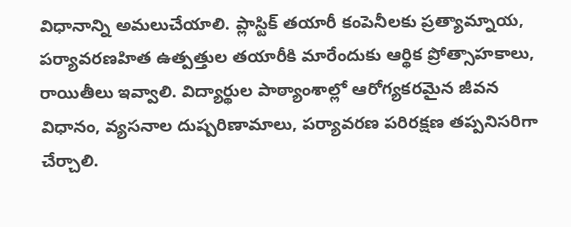విధానాన్ని అమలుచేయాలి. ప్లాస్టిక్ తయారీ కంపెనీలకు ప్రత్యామ్నాయ, పర్యావరణహిత ఉత్పత్తుల తయారీకి మారేందుకు ఆర్థిక ప్రోత్సాహకాలు, రాయితీలు ఇవ్వాలి. విద్యార్థుల పాఠ్యాంశాల్లో ఆరోగ్యకరమైన జీవన విధానం, వ్యసనాల దుష్పరిణామాలు, పర్యావరణ పరిరక్షణ తప్పనిసరిగా చేర్చాలి.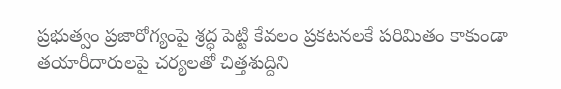ప్రభుత్వం ప్రజారోగ్యంపై శ్రద్ధ పెట్టి కేవలం ప్రకటనలకే పరిమితం కాకుండా తయారీదారులపై చర్యలతో చిత్తశుద్దిని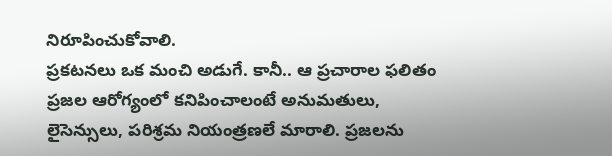నిరూపించుకోవాలి.
ప్రకటనలు ఒక మంచి అడుగే. కానీ.. ఆ ప్రచారాల ఫలితం ప్రజల ఆరోగ్యంలో కనిపించాలంటే అనుమతులు, లైసెన్సులు, పరిశ్రమ నియంత్రణలే మారాలి. ప్రజలను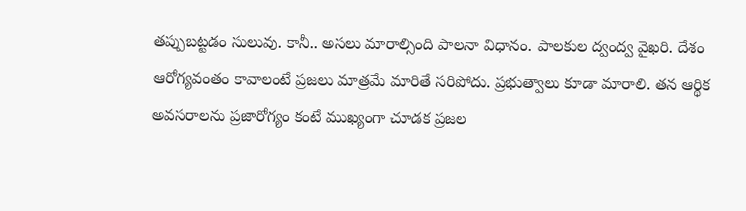తప్పుబట్టడం సులువు. కానీ.. అసలు మారాల్సింది పాలనా విధానం. పాలకుల ద్వంద్వ వైఖరి. దేశం ఆరోగ్యవంతం కావాలంటే ప్రజలు మాత్రమే మారితే సరిపోదు. ప్రభుత్వాలు కూడా మారాలి. తన ఆర్థిక అవసరాలను ప్రజారోగ్యం కంటే ముఖ్యంగా చూడక ప్రజల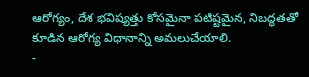ఆరోగ్యం, దేశ భవిష్యత్తు కోసమైనా పటిష్టమైన, నిబద్ధతతో కూడిన ఆరోగ్య విధానాన్ని అమలుచేయాలి.
-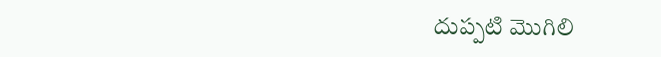దుప్పటి మొగిలి